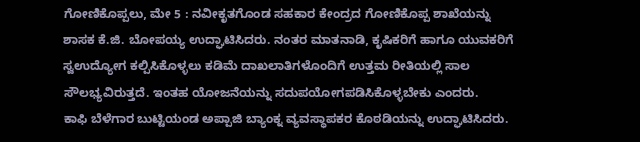ಗೋಣಿಕೊಪ್ಪಲು, ಮೇ 5 : ನವೀಕೃತಗೊಂಡ ಸಹಕಾರ ಕೇಂದ್ರದ ಗೋಣಿಕೊಪ್ಪ ಶಾಖೆಯನ್ನು ಶಾಸಕ ಕೆ.ಜಿ. ಬೋಪಯ್ಯ ಉದ್ಘಾಟಿಸಿದರು. ನಂತರ ಮಾತನಾಡಿ, ಕೃಷಿಕರಿಗೆ ಹಾಗೂ ಯುವಕರಿಗೆ ಸ್ವಉದ್ಯೋಗ ಕಲ್ಪಿಸಿಕೊಳ್ಳಲು ಕಡಿಮೆ ದಾಖಲಾತಿಗಳೊಂದಿಗೆ ಉತ್ತಮ ರೀತಿಯಲ್ಲಿ ಸಾಲ ಸೌಲಭ್ಯವಿರುತ್ತದೆ. ಇಂತಹ ಯೋಜನೆಯನ್ನು ಸದುಪಯೋಗಪಡಿಸಿಕೊಳ್ಳಬೇಕು ಎಂದರು.
ಕಾಫಿ ಬೆಳೆಗಾರ ಬುಟ್ಟಿಯಂಡ ಅಪ್ಪಾಜಿ ಬ್ಯಾಂಕ್ನ ವ್ಯವಸ್ಧಾಪಕರ ಕೊಠಡಿಯನ್ನು ಉದ್ಘಾಟಿಸಿದರು.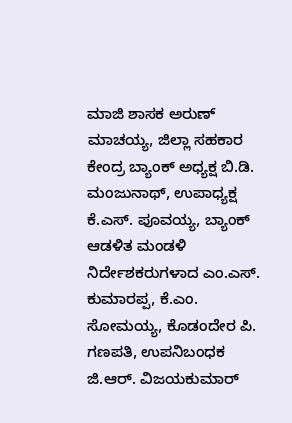ಮಾಜಿ ಶಾಸಕ ಅರುಣ್ ಮಾಚಯ್ಯ, ಜಿಲ್ಲಾ ಸಹಕಾರ ಕೇಂದ್ರ ಬ್ಯಾಂಕ್ ಅಧ್ಯಕ್ಷ ಬಿ.ಡಿ. ಮಂಜುನಾಥ್, ಉಪಾಧ್ಯಕ್ಷ ಕೆ.ಎಸ್. ಪೂವಯ್ಯ, ಬ್ಯಾಂಕ್ ಆಡಳಿತ ಮಂಡಳಿ ನಿರ್ದೇಶಕರುಗಳಾದ ಎಂ.ಎಸ್. ಕುಮಾರಪ್ಪ, ಕೆ.ಎಂ. ಸೋಮಯ್ಯ, ಕೊಡಂದೇರ ಪಿ. ಗಣಪತಿ, ಉಪನಿಬಂಧಕ ಜಿ.ಆರ್. ವಿಜಯಕುಮಾರ್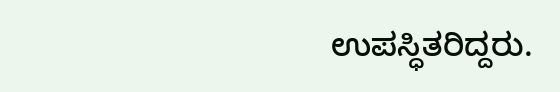ಉಪಸ್ಧಿತರಿದ್ದರು.